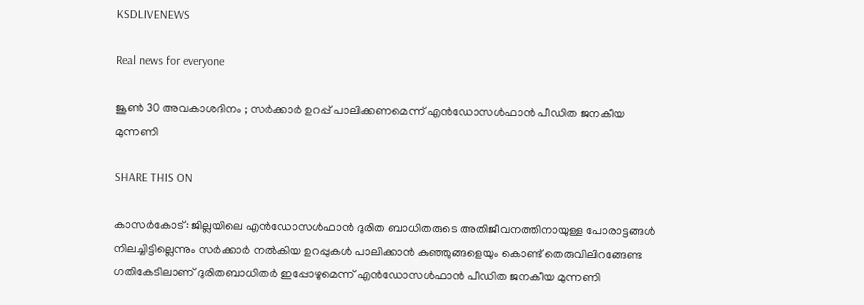KSDLIVENEWS

Real news for everyone

ജൂണ്‍ 30 അവകാശദിനം ; സര്‍ക്കാര്‍ ഉറപ്പ് പാലിക്കണമെന്ന് എന്‍ഡോസള്‍ഫാന്‍ പീഡിത ജനകീയ മുന്നണി

SHARE THIS ON

കാസര്‍കോട്: ജില്ലയിലെ എന്‍ഡോസള്‍ഫാന്‍ ദുരിത ബാധിതരുടെ അതിജീവനത്തിനായുള്ള പോരാട്ടങ്ങള്‍ നിലച്ചിട്ടില്ലെന്നും സര്‍ക്കാര്‍ നല്‍കിയ ഉറപ്പുകള്‍ പാലിക്കാന്‍ കുഞ്ഞുങ്ങളെയും കൊണ്ട് തെരുവിലിറങ്ങേണ്ട ഗതികേടിലാണ് ദുരിതബാധിതര്‍ ഇപ്പോഴുമെന്ന് എന്‍ഡോസള്‍ഫാന്‍ പീഡിത ജനകീയ മുന്നണി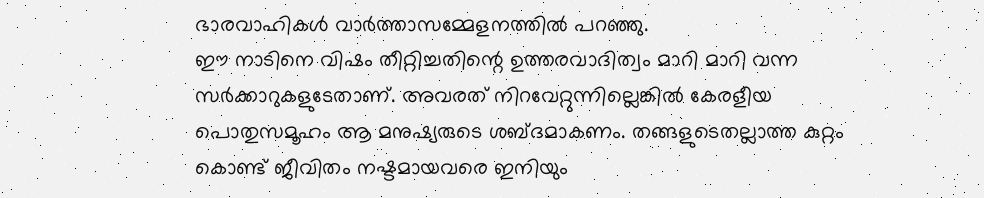ഭാരവാഹികള്‍ വാര്‍ത്താസമ്മേളനത്തില്‍ പറഞ്ഞു.
ഈ നാടിനെ വിഷം തീറ്റിച്ചതിന്റെ ഉത്തരവാദിത്വം മാറി മാറി വന്ന സര്‍ക്കാറുകളുടേതാണ്. അവരത് നിറവേറ്റുന്നില്ലെങ്കില്‍ കേരളീയ പൊതുസമൂഹം ആ മനുഷ്യരുടെ ശബ്ദമാകണം. തങ്ങളുടെതല്ലാത്ത കുറ്റം കൊണ്ട് ജീവിതം നഷ്ടമായവരെ ഇനിയും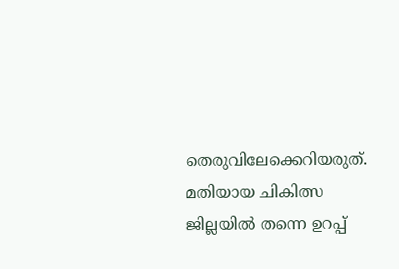തെരുവിലേക്കെറിയരുത്. മതിയായ ചികിത്സ ജില്ലയില്‍ തന്നെ ഉറപ്പ്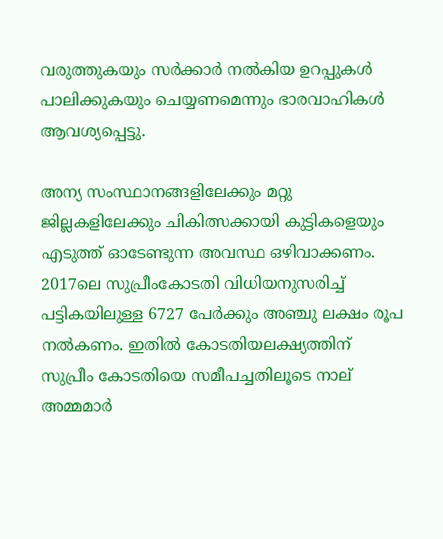വരുത്തുകയും സര്‍ക്കാര്‍ നല്‍കിയ ഉറപ്പുകള്‍ പാലിക്കുകയും ചെയ്യണമെന്നും ഭാരവാഹികള്‍ ആവശ്യപ്പെട്ടു.

അന്യ സംസ്ഥാനങ്ങളിലേക്കും മറ്റു ജില്ലകളിലേക്കും ചികിത്സക്കായി കുട്ടികളെയും എടുത്ത് ഓടേണ്ടുന്ന അവസ്ഥ ഒഴിവാക്കണം. 2017ലെ സുപ്രീംകോടതി വിധിയനുസരിച്ച്‌ പട്ടികയിലുള്ള 6727 പേര്‍ക്കും അഞ്ചു ലക്ഷം രൂപ നല്‍കണം. ഇതില്‍ കോടതിയലക്ഷ്യത്തിന് സുപ്രീം കോടതിയെ സമീപച്ചതിലൂടെ നാല് അമ്മമാര്‍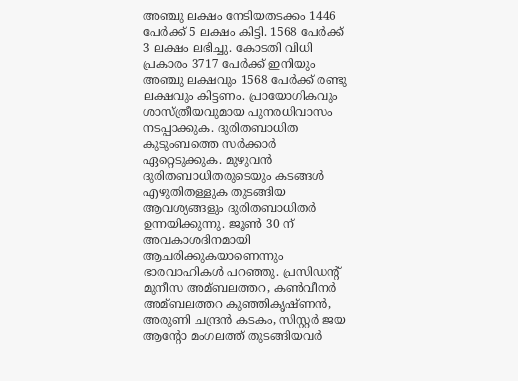അഞ്ചു ലക്ഷം നേടിയതടക്കം 1446 പേര്‍ക്ക് 5 ലക്ഷം കിട്ടി. 1568 പേര്‍ക്ക് 3 ലക്ഷം ലഭിച്ചു. കോടതി വിധി പ്രകാരം 3717 പേര്‍ക്ക് ഇനിയും അഞ്ചു ലക്ഷവും 1568 പേര്‍ക്ക് രണ്ടു ലക്ഷവും കിട്ടണം. പ്രായോഗികവും ശാസ്ത്രീയവുമായ പുനരധിവാസം നടപ്പാക്കുക. ദുരിതബാധിത കുടുംബത്തെ സര്‍ക്കാര്‍ ഏറ്റെടുക്കുക. മുഴുവന്‍ ദുരിതബാധിതരുടെയും കടങ്ങള്‍ എഴുതിതള്ളുക തുടങ്ങിയ ആവശ്യങ്ങളും ദുരിതബാധിതര്‍ ഉന്നയിക്കുന്നു. ജൂണ്‍ 30 ന് അവകാശദിനമായി ആചരിക്കുകയാണെന്നും ഭാരവാഹികള്‍ പറഞ്ഞു. പ്രസിഡന്റ് മുനീസ അമ്ബലത്തറ, കണ്‍വീനര്‍ അമ്ബലത്തറ കുഞ്ഞികൃഷ്ണന്‍, അരുണി ചന്ദ്രന്‍ കടകം, സിസ്റ്റര്‍ ജയ ആന്റോ മംഗലത്ത് തുടങ്ങിയവര്‍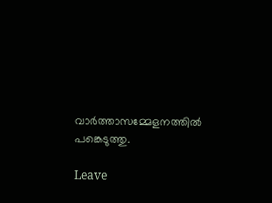വാര്‍ത്താസമ്മേളനത്തില്‍ പങ്കെടുത്തു.

Leave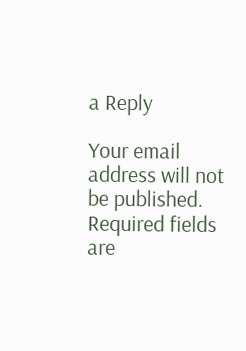a Reply

Your email address will not be published. Required fields are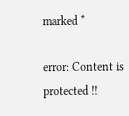marked *

error: Content is protected !!